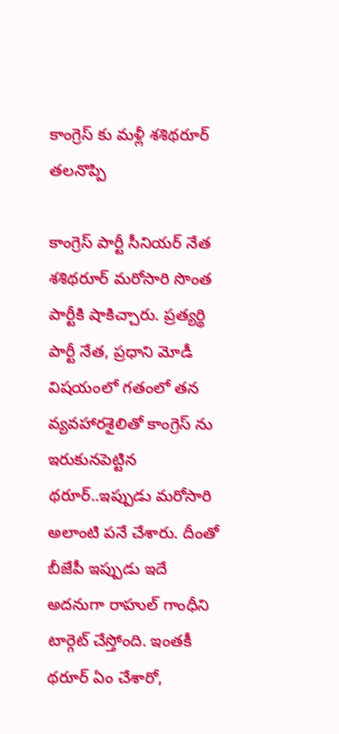కాంగ్రెస్ కు మళ్లీ శశిథరూర్ తలనొప్పి

కాంగ్రెస్ పార్టీ సీనియర్ నేత శశిథరూర్ మరోసారి సొంత పార్టీకి షాకిచ్చారు. ప్రత్యర్థి పార్టీ నేత, ప్రధాని మోడీ విషయంలో గతంలో తన వ్యవహారశైలితో కాంగ్రెస్ ను ఇరుకునపెట్టిన థరూర్..ఇప్పుడు మరోసారి అలాంటి పనే చేశారు. దీంతో బీజేపీ ఇప్పుడు ఇదే అదనుగా రాహుల్ గాంధీని టార్గెట్ చేస్తోంది. ఇంతకీ థరూర్ ఏం చేశారో,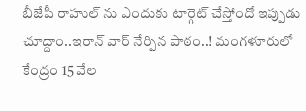బీజేపీ రాహుల్ ను ఎందుకు టార్గెట్ చేస్తోందో ఇప్పుడు చూద్దాం..ఇరాన్ వార్ నేర్పిన పాఠం..! మంగళూరులో కేంద్రం 15 వేల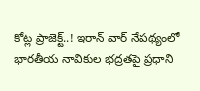కోట్ల ప్రాజెక్ట్..! ఇరాన్ వార్ నేపథ్యంలో భారతీయ నావికుల భద్రతపై ప్రధాని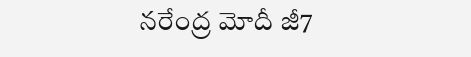నరేంద్ర మోదీ జీ7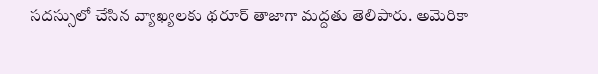సదస్సులో చేసిన వ్యాఖ్యలకు థరూర్ తాజాగా మద్దతు తెలిపారు. అమెరికా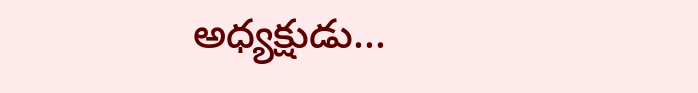అధ్యక్షుడు...